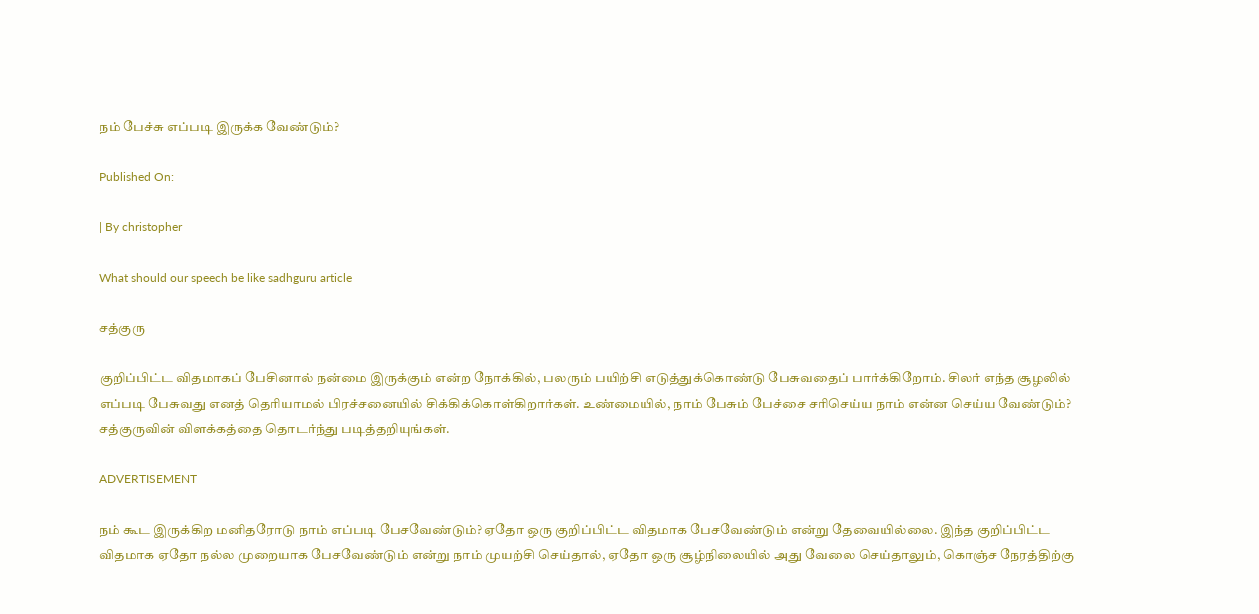நம் பேச்சு எப்படி இருக்க வேண்டும்?

Published On:

| By christopher

What should our speech be like sadhguru article

சத்குரு

குறிப்பிட்ட விதமாகப் பேசினால் நன்மை இருக்கும் என்ற நோக்கில், பலரும் பயிற்சி எடுத்துக்கொண்டு பேசுவதைப் பார்க்கிறோம். சிலர் எந்த சூழலில் எப்படி பேசுவது எனத் தெரியாமல் பிரச்சனையில் சிக்கிக்கொள்கிறார்கள். உண்மையில், நாம் பேசும் பேச்சை சரிசெய்ய நாம் என்ன செய்ய வேண்டும்? சத்குருவின் விளக்கத்தை தொடர்ந்து படித்தறியுங்கள்.

ADVERTISEMENT

நம் கூட இருக்கிற மனிதரோடு நாம் எப்படி பேசவேண்டும்? ஏதோ ஒரு குறிப்பிட்ட விதமாக பேசவேண்டும் என்று தேவையில்லை. இந்த குறிப்பிட்ட விதமாக ஏதோ நல்ல முறையாக பேசவேண்டும் என்று நாம் முயற்சி செய்தால், ஏதோ ஒரு சூழ்நிலையில் அது வேலை செய்தாலும், கொஞ்ச நேரத்திற்கு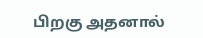பிறகு அதனால்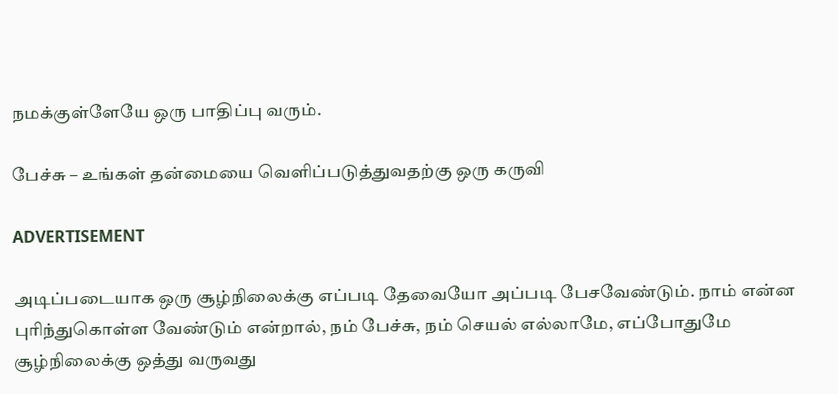நமக்குள்ளேயே ஒரு பாதிப்பு வரும்.

பேச்சு – உங்கள் தன்மையை வெளிப்படுத்துவதற்கு ஒரு கருவி

ADVERTISEMENT

அடிப்படையாக ஒரு சூழ்நிலைக்கு எப்படி தேவையோ அப்படி பேசவேண்டும். நாம் என்ன புரிந்துகொள்ள வேண்டும் என்றால், நம் பேச்சு, நம் செயல் எல்லாமே, எப்போதுமே சூழ்நிலைக்கு ஒத்து வருவது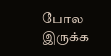போல இருக்க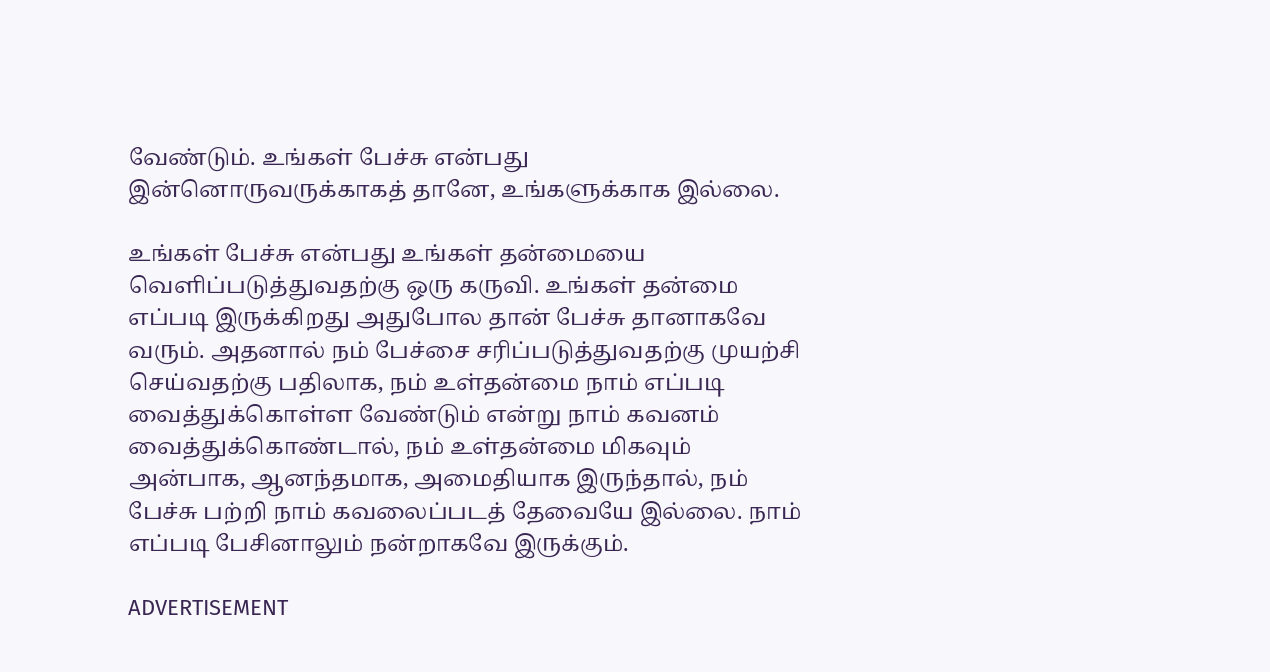வேண்டும். உங்கள் பேச்சு என்பது இன்னொருவருக்காகத் தானே, உங்களுக்காக இல்லை.

உங்கள் பேச்சு என்பது உங்கள் தன்மையை வெளிப்படுத்துவதற்கு ஒரு கருவி. உங்கள் தன்மை எப்படி இருக்கிறது அதுபோல தான் பேச்சு தானாகவே வரும். அதனால் நம் பேச்சை சரிப்படுத்துவதற்கு முயற்சி செய்வதற்கு பதிலாக, நம் உள்தன்மை நாம் எப்படி வைத்துக்கொள்ள வேண்டும் என்று நாம் கவனம் வைத்துக்கொண்டால், நம் உள்தன்மை மிகவும் அன்பாக, ஆனந்தமாக, அமைதியாக இருந்தால், நம் பேச்சு பற்றி நாம் கவலைப்படத் தேவையே இல்லை. நாம் எப்படி பேசினாலும் நன்றாகவே இருக்கும்.

ADVERTISEMENT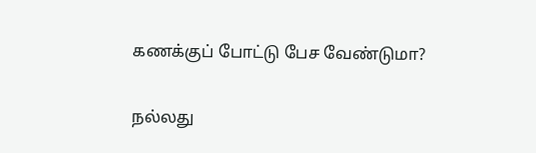கணக்குப் போட்டு பேச வேண்டுமா?

நல்லது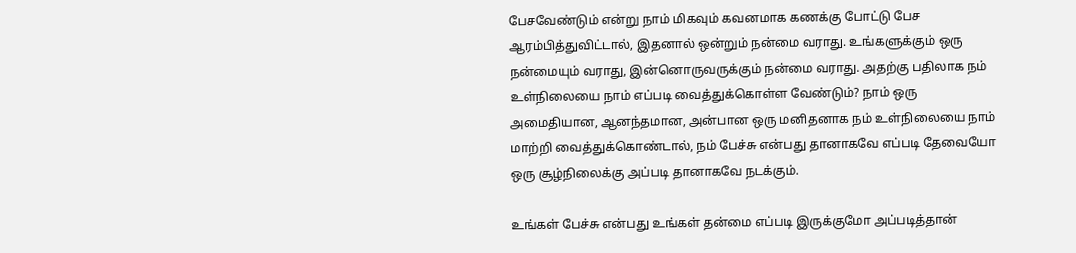பேசவேண்டும் என்று நாம் மிகவும் கவனமாக கணக்கு போட்டு பேச ஆரம்பித்துவிட்டால், இதனால் ஒன்றும் நன்மை வராது. உங்களுக்கும் ஒரு நன்மையும் வராது, இன்னொருவருக்கும் நன்மை வராது. அதற்கு பதிலாக நம் உள்நிலையை நாம் எப்படி வைத்துக்கொள்ள வேண்டும்? நாம் ஒரு அமைதியான, ஆனந்தமான, அன்பான ஒரு மனிதனாக நம் உள்நிலையை நாம் மாற்றி வைத்துக்கொண்டால், நம் பேச்சு என்பது தானாகவே எப்படி தேவையோ ஒரு சூழ்நிலைக்கு அப்படி தானாகவே நடக்கும்.

உங்கள் பேச்சு என்பது உங்கள் தன்மை எப்படி இருக்குமோ அப்படித்தான்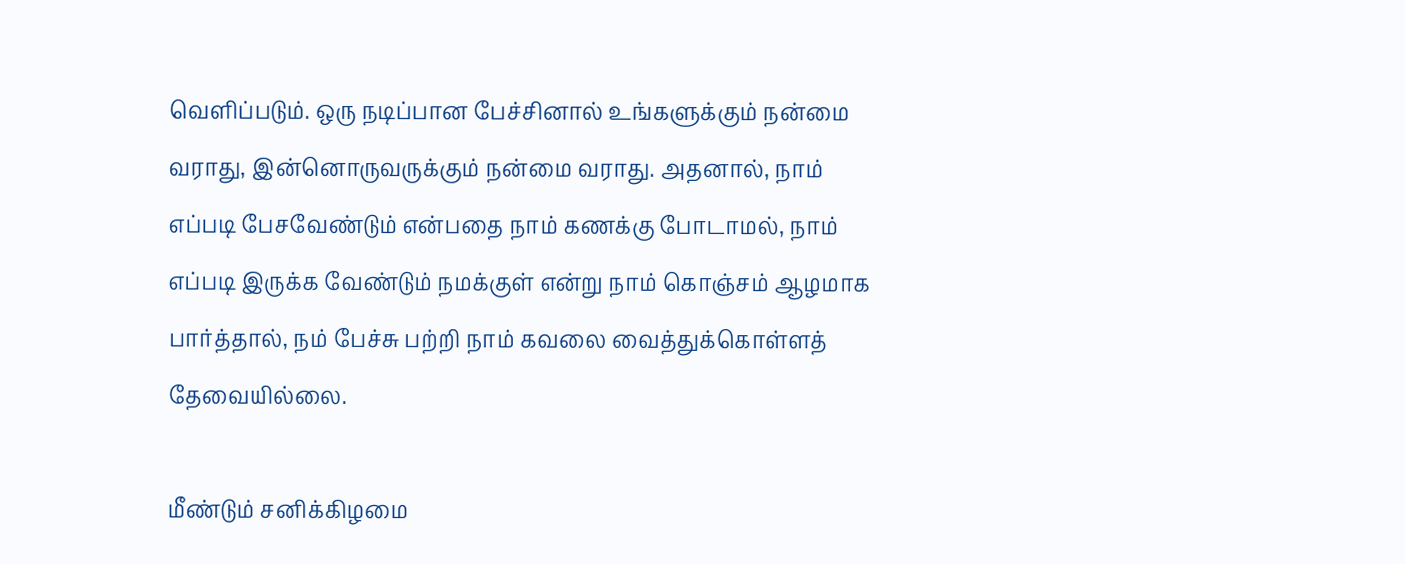வெளிப்படும். ஒரு நடிப்பான பேச்சினால் உங்களுக்கும் நன்மை வராது, இன்னொருவருக்கும் நன்மை வராது. அதனால், நாம் எப்படி பேசவேண்டும் என்பதை நாம் கணக்கு போடாமல், நாம் எப்படி இருக்க வேண்டும் நமக்குள் என்று நாம் கொஞ்சம் ஆழமாக பார்த்தால், நம் பேச்சு பற்றி நாம் கவலை வைத்துக்கொள்ளத் தேவையில்லை.

மீண்டும் சனிக்கிழமை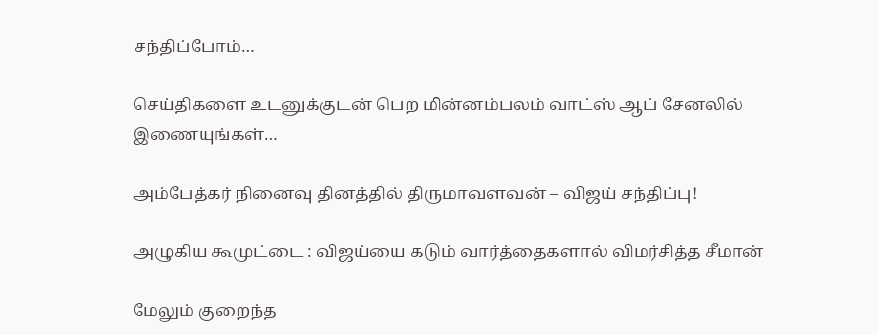சந்திப்போம்…

செய்திகளை உடனுக்குடன் பெற மின்னம்பலம் வாட்ஸ் ஆப் சேனலில் இணையுங்கள்…

அம்பேத்கர் நினைவு தினத்தில் திருமாவளவன் – விஜய் சந்திப்பு!

அழுகிய கூமுட்டை : விஜய்யை கடும் வார்த்தைகளால் விமர்சித்த சீமான்

மேலும் குறைந்த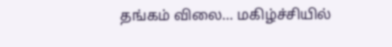தங்கம் விலை… மகிழ்ச்சியில்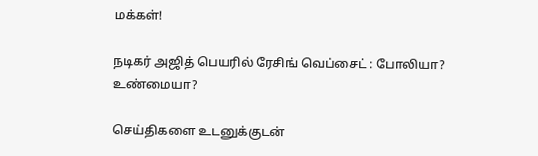மக்கள்!

நடிகர் அஜித் பெயரில் ரேசிங் வெப்சைட் : போலியா? உண்மையா?

செய்திகளை உடனுக்குடன்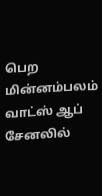பெற மின்னம்பலம் வாட்ஸ் ஆப் சேனலில்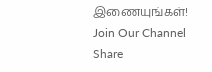இணையுங்கள்!
Join Our Channel
Share